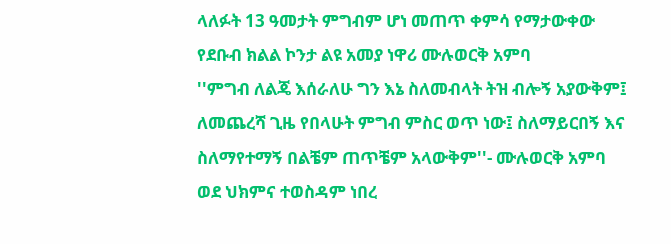ላለፉት 13 ዓመታት ምግብም ሆነ መጠጥ ቀምሳ የማታውቀው የደቡብ ክልል ኮንታ ልዩ አመያ ነዋሪ ሙሉወርቅ አምባ
''ምግብ ለልጄ እሰራለሁ ግን እኔ ስለመብላት ትዝ ብሎኝ አያውቅም፤ ለመጨረሻ ጊዜ የበላሁት ምግብ ምስር ወጥ ነው፤ ስለማይርበኝ እና ስለማየተማኝ በልቼም ጠጥቼም አላውቅም''- ሙሉወርቅ አምባ
ወደ ህክምና ተወስዳም ነበረ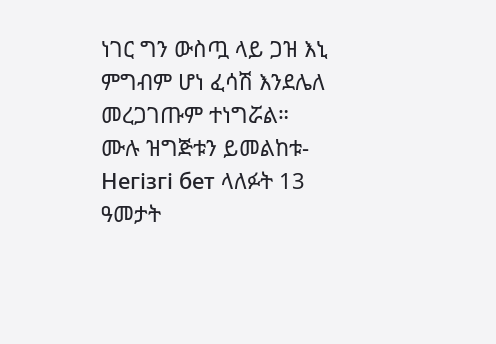ነገር ግን ውስጧ ላይ ጋዝ እኒ ምግብም ሆነ ፈሳሽ እንደሌለ መረጋገጡም ተነግሯል።
ሙሉ ዝግጅቱን ይመልከቱ-
Негізгі бет ላለፉት 13 ዓመታት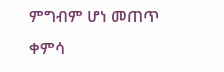ምግብም ሆነ መጠጥ ቀምሳ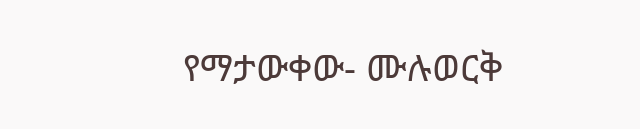የማታውቀው- ሙሉወርቅ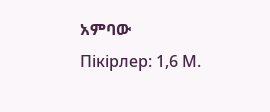አምባው
Пікірлер: 1,6 М.